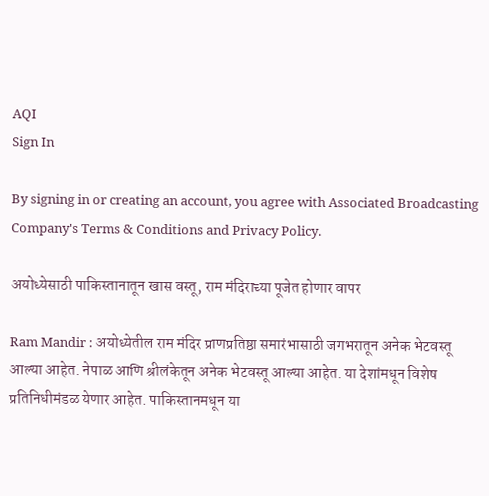AQI
Sign In

By signing in or creating an account, you agree with Associated Broadcasting Company's Terms & Conditions and Privacy Policy.

अयोध्येसाठी पाकिस्तानातून खास वस्तू, राम मंदिराच्या पूजेत होणार वापर

Ram Mandir : अयोध्येतील राम मंदिर प्राणप्रतिष्ठा समारंभासाठी जगभरातून अनेक भेटवस्तू आल्या आहेत. नेपाळ आणि श्रीलंकेतून अनेक भेटवस्तू आल्या आहेत. या देशांमधून विशेष प्रतिनिधीमंडळ येणार आहेत. पाकिस्तानमधून या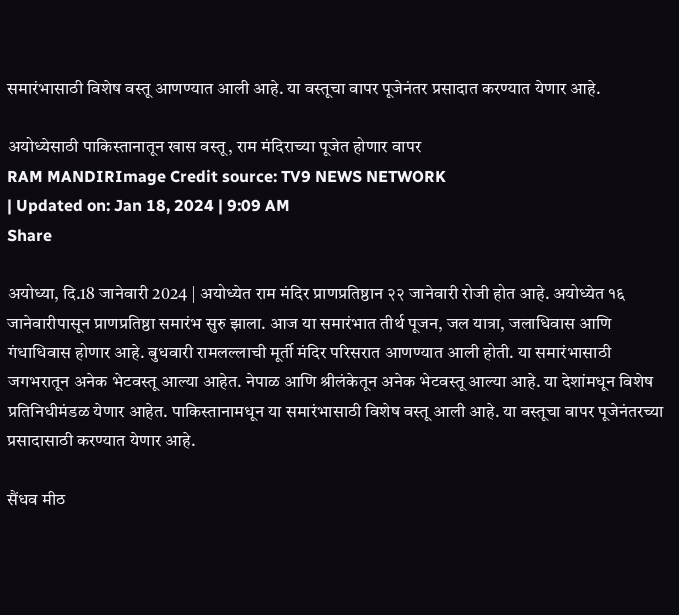समारंभासाठी विशेष वस्तू आणण्यात आली आहे. या वस्तूचा वापर पूजेनंतर प्रसादात करण्यात येणार आहे.

अयोध्येसाठी पाकिस्तानातून खास वस्तू, राम मंदिराच्या पूजेत होणार वापर
RAM MANDIRImage Credit source: TV9 NEWS NETWORK
| Updated on: Jan 18, 2024 | 9:09 AM
Share

अयोध्या, दि.18 जानेवारी 2024 | अयोध्येत राम मंदिर प्राणप्रतिष्ठान २२ जानेवारी रोजी होत आहे. अयोध्येत १६ जानेवारीपासून प्राणप्रतिष्ठा समारंभ सुरु झाला. आज या समारंभात तीर्थ पूजन, जल यात्रा, जलाधिवास आणि गंधाधिवास होणार आहे. बुधवारी रामलल्लाची मूर्ती मंदिर परिसरात आणण्यात आली होती. या समारंभासाठी जगभरातून अनेक भेटवस्तू आल्या आहेत. नेपाळ आणि श्रीलंकेतून अनेक भेटवस्तू आल्या आहे. या देशांमधून विशेष प्रतिनिधीमंडळ येणार आहेत. पाकिस्तानामधून या समारंभासाठी विशेष वस्तू आली आहे. या वस्तूचा वापर पूजेनंतरच्या प्रसादासाठी करण्यात येणार आहे.

सैंधव मीठ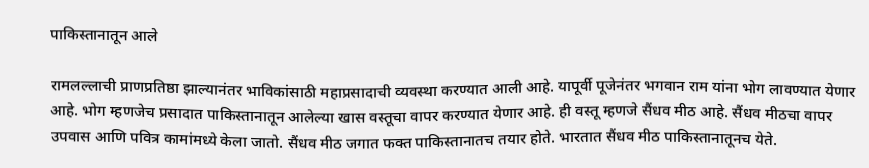पाकिस्तानातून आले

रामलल्लाची प्राणप्रतिष्ठा झाल्यानंतर भाविकांसाठी महाप्रसादाची व्यवस्था करण्यात आली आहे. यापूर्वी पूजेनंतर भगवान राम यांना भोग लावण्यात येणार आहे. भोग म्हणजेच प्रसादात पाकिस्तानातून आलेल्या खास वस्तूचा वापर करण्यात येणार आहे. ही वस्तू म्हणजे सैंधव मीठ आहे. सैंधव मीठचा वापर उपवास आणि पवित्र कामांमध्ये केला जातो. सैंधव मीठ जगात फक्त पाकिस्तानातच तयार होते. भारतात सैंधव मीठ पाकिस्तानातूनच येते.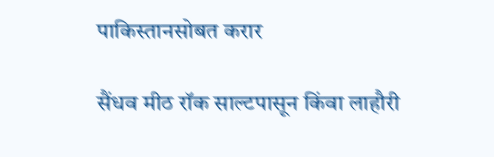पाकिस्तानसोबत करार

सैंधव मीठ रॉक साल्टपासून किंवा लाहौरी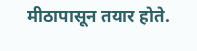मीठापासून तयार होते.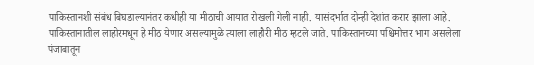पाकिस्तानशी संबंध बिघडाल्यानंतर कधीही या मीठाची आयात रोखली गेली नाही. यासंदर्भात दोन्ही देशांत करार झाला आहे. पाकिस्तानातील लाहोरमधून हे मीठ येणार असल्यामुळे त्याला लाहौरी मीठ म्हटले जाते. पाकिस्तानच्या पश्चिमोत्तर भाग असलेला पंजाबातून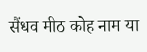सैंधव मीठ कोह नाम या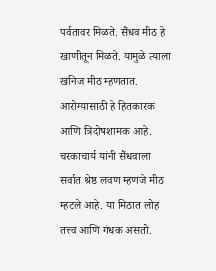पर्वतावर मिळते. सैंधव मीठ हे खाणीतून मिळते. यामुळे त्याला खनिज मीठ म्हणतात. आरोग्यासाठी हे हितकारक आणि त्रिदोषशामक आहे. चरकाचार्य यांनी सैंधवाला सर्वात श्रेष्ठ लवण म्हणजे मीठ म्हटले आहे. या मिठात लोह तत्त्व आणि गंधक असतो.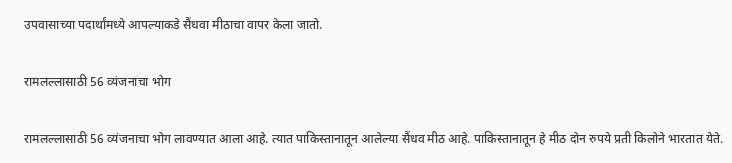उपवासाच्या पदार्थांमध्ये आपल्याकडे सैंधवा मीठाचा वापर केला जातो.

रामलल्लासाठी 56 व्‍यंजनाचा भोग

रामलल्लासाठी 56 व्यंजनाचा भोग लावण्यात आला आहे. त्यात पाकिस्तानातून आलेल्या सैंधव मीठ आहे. पाकिस्तानातून हे मीठ दोन रुपये प्रती किलोने भारतात येते.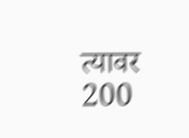त्यावर 200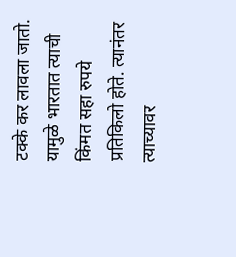टक्के कर लावला जातो. यामुळे भारतात त्याची किंमत सहा रुपये प्रतिकिलो होते. त्यानंतर त्याच्यावर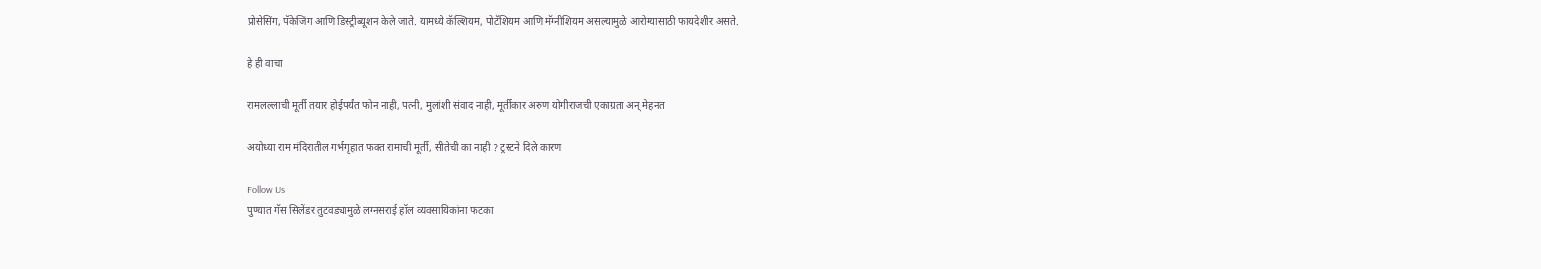प्रोसेसिंग, पॅकेजिंग आणि डिस्ट्रीब्यूशन केले जाते. यामध्ये कॅल्शियम, पोटॅशियम आणि मॅग्‍नीशियम असल्यामुळे आरोग्यासाठी फायदेशीर असते.

हे ही वाचा

रामलल्लाची मूर्ती तयार होईपर्यंत फोन नाही, पत्नी, मुलांशी संवाद नाही, मूर्तीकार अरुण योगीराजची एकाग्रता अन् मेहनत

अयोध्या राम मंदिरातील गर्भगृहात फक्त रामाची मूर्ती, सीतेची का नाही ? ट्रस्टने दिले कारण

Follow Us
पुण्यात गॅस सिलेंडर तुटवड्यामुळे लग्नसराई हॉल व्यवसायिकांना फटका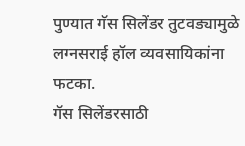पुण्यात गॅस सिलेंडर तुटवड्यामुळे लग्नसराई हॉल व्यवसायिकांना फटका.
गॅस सिलेंडरसाठी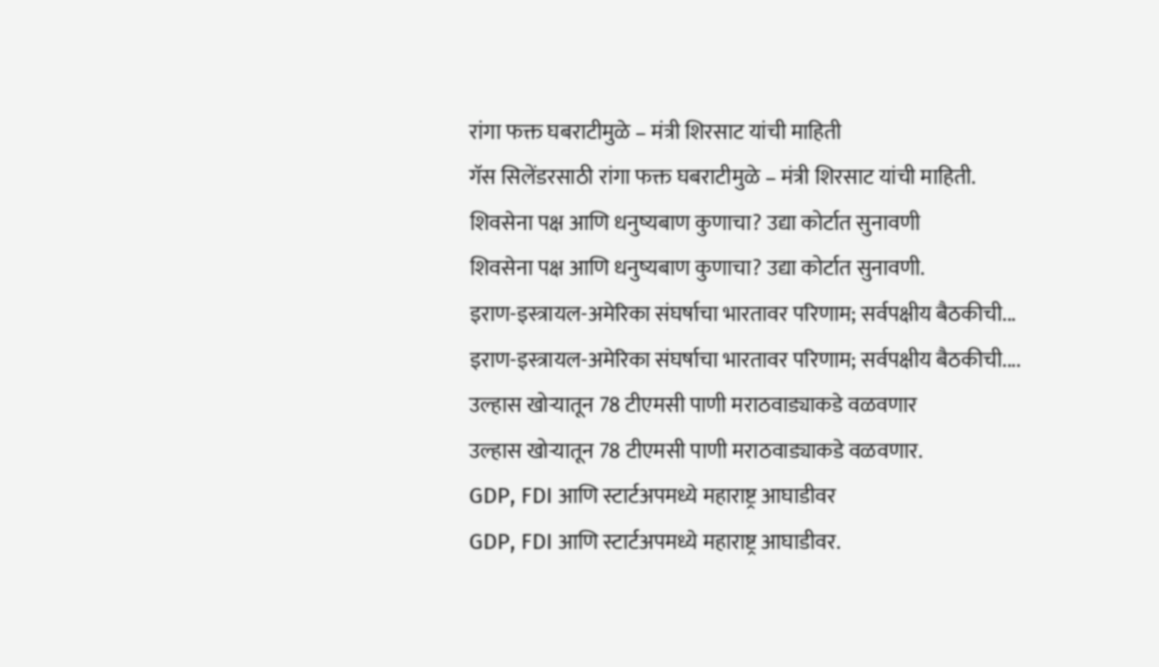रांगा फक्त घबराटीमुळे – मंत्री शिरसाट यांची माहिती
गॅस सिलेंडरसाठी रांगा फक्त घबराटीमुळे – मंत्री शिरसाट यांची माहिती.
शिवसेना पक्ष आणि धनुष्यबाण कुणाचा? उद्या कोर्टात सुनावणी
शिवसेना पक्ष आणि धनुष्यबाण कुणाचा? उद्या कोर्टात सुनावणी.
इराण-इस्त्रायल-अमेरिका संघर्षाचा भारतावर परिणाम; सर्वपक्षीय बैठकीची...
इराण-इस्त्रायल-अमेरिका संघर्षाचा भारतावर परिणाम; सर्वपक्षीय बैठकीची....
उल्हास खोऱ्यातून 78 टीएमसी पाणी मराठवाड्याकडे वळवणार
उल्हास खोऱ्यातून 78 टीएमसी पाणी मराठवाड्याकडे वळवणार.
GDP, FDI आणि स्टार्टअपमध्ये महाराष्ट्र आघाडीवर
GDP, FDI आणि स्टार्टअपमध्ये महाराष्ट्र आघाडीवर.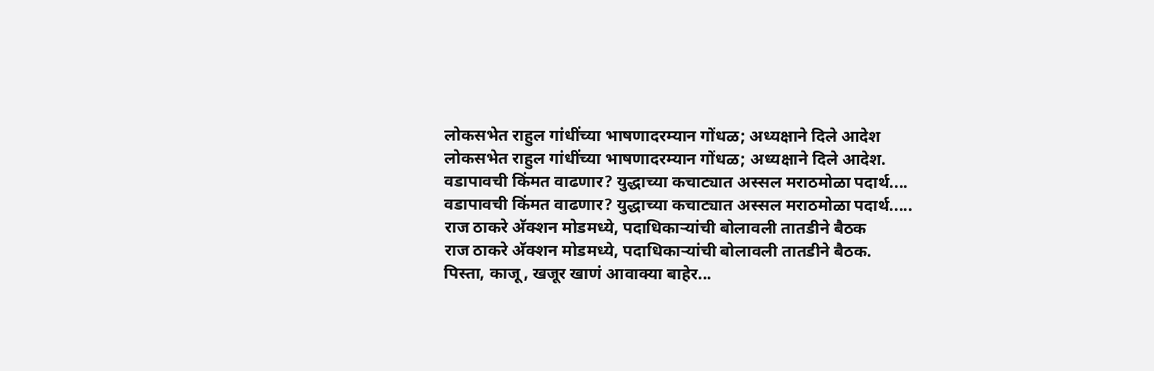लोकसभेत राहुल गांधींच्या भाषणादरम्यान गोंधळ; अध्यक्षाने दिले आदेश
लोकसभेत राहुल गांधींच्या भाषणादरम्यान गोंधळ; अध्यक्षाने दिले आदेश.
वडापावची किंमत वाढणार? युद्धाच्या कचाट्यात अस्सल मराठमोळा पदार्थ....
वडापावची किंमत वाढणार? युद्धाच्या कचाट्यात अस्सल मराठमोळा पदार्थ.....
राज ठाकरे अ‍ॅक्शन मोडमध्ये, पदाधिकाऱ्यांची बोलावली तातडीने बैठक
राज ठाकरे अ‍ॅक्शन मोडमध्ये, पदाधिकाऱ्यांची बोलावली तातडीने बैठक.
पिस्ता, काजू, खजूर खाणं आवाक्या बाहेर...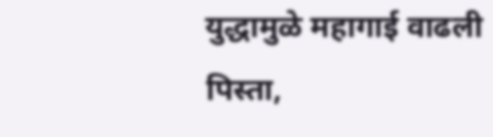युद्धामुळे महागाई वाढली
पिस्ता,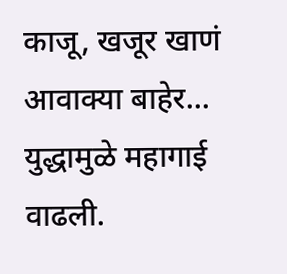काजू, खजूर खाणं आवाक्या बाहेर... युद्धामुळे महागाई वाढली.